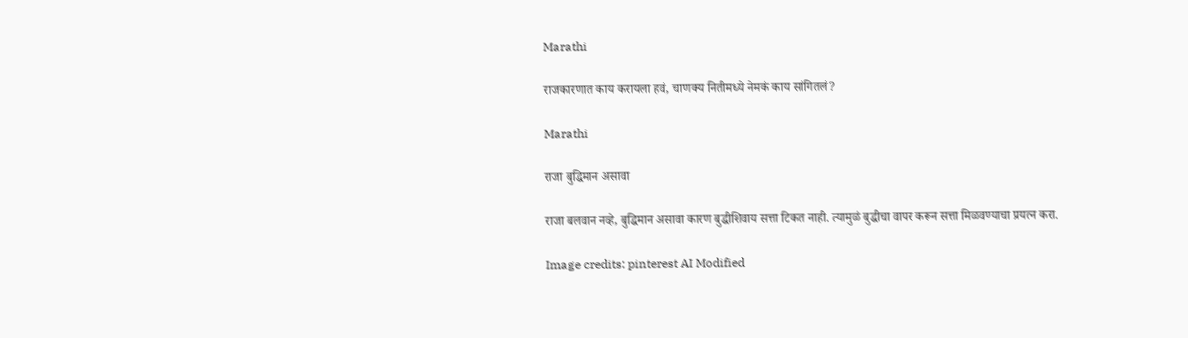Marathi

राजकारणात काय करायला हवं, चाणक्य नितीमध्ये नेमकं काय सांगितलं?

Marathi

राजा बुद्धिमान असावा

राजा बलवान नव्हे, बुद्धिमान असावा कारण बुद्धीशिवाय सत्ता टिकत नाही. त्यामुळं बुद्धीचा वापर करून सत्ता मिळवण्याचा प्रयत्न करा.

Image credits: pinterest AI Modified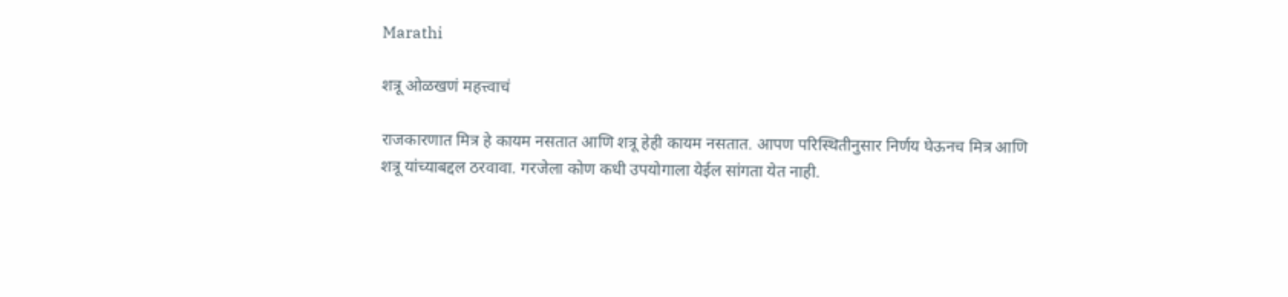Marathi

शत्रू ओळखणं महत्त्वाचं

राजकारणात मित्र हे कायम नसतात आणि शत्रू हेही कायम नसतात. आपण परिस्थितीनुसार निर्णय घेऊनच मित्र आणि शत्रू यांच्याबद्दल ठरवावा. गरजेला कोण कधी उपयोगाला येईल सांगता येत नाही.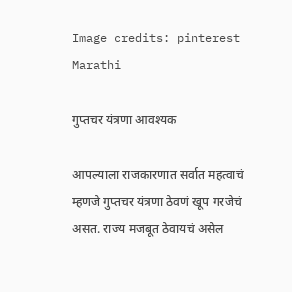Image credits: pinterest
Marathi

गुप्तचर यंत्रणा आवश्यक

आपल्याला राजकारणात सर्वात महत्वाचं म्हणजे गुप्तचर यंत्रणा ठेवणं खूप गरजेचं असत. राज्य मजबूत ठेवायचं असेल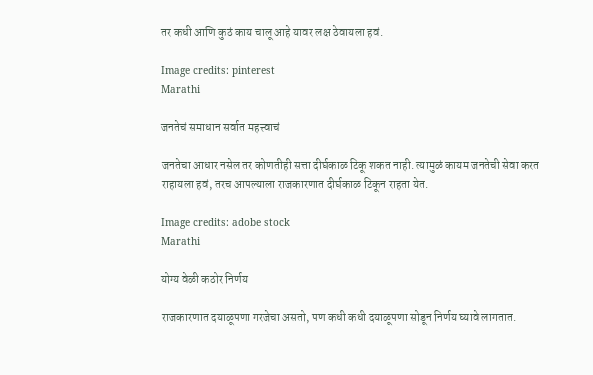तर कधी आणि कुठं काय चालू आहे यावर लक्ष ठेवायला हवं.

Image credits: pinterest
Marathi

जनतेचं समाधान सर्वात महत्त्वाचं

जनतेचा आधार नसेल तर कोणतीही सत्ता दीर्घकाळ टिकू शकत नाही. त्यामुळं कायम जनतेची सेवा करत राहायला हवं, तरच आपल्याला राजकारणात दीर्घकाळ टिकून राहता येत.

Image credits: adobe stock
Marathi

योग्य वेळी कठोर निर्णय

राजकारणात दयाळूपणा गरजेचा असतो, पण कधी कधी दयाळूपणा सोडून निर्णय घ्यावे लागतात.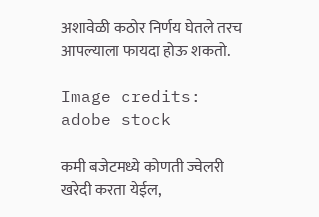अशावेळी कठोर निर्णय घेतले तरच आपल्याला फायदा होऊ शकतो.

Image credits: adobe stock

कमी बजेटमध्ये कोणती ज्वेलरी खरेदी करता येईल,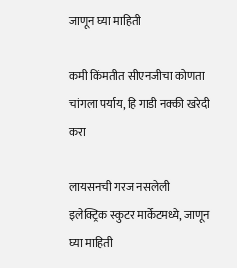जाणून घ्या माहिती

कमी किंमतीत सीएनजीचा कोणता चांगला पर्याय, हि गाडी नक्की खरेदी करा

लायसनची गरज नसलेली इलेक्ट्रिक स्कुटर मार्केटमध्ये, जाणून घ्या माहिती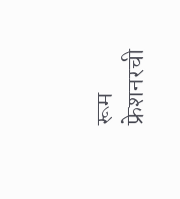रूम फ्रेशनरची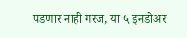पडणार नाही गरज, या ५ इनडोअर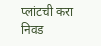प्लांटची करा निवड